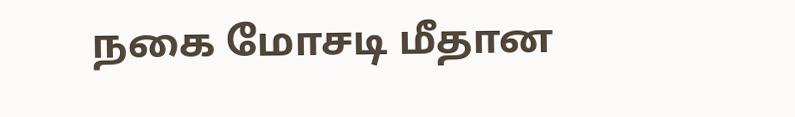நகை மோசடி மீதான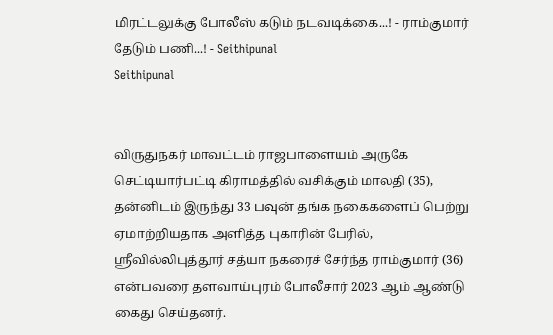மிரட்டலுக்கு போலீஸ் கடும் நடவடிக்கை...! - ராம்குமார் தேடும் பணி...! - Seithipunal
Seithipunal


விருதுநகர் மாவட்டம் ராஜபாளையம் அருகே செட்டியார்பட்டி கிராமத்தில் வசிக்கும் மாலதி (35), தன்னிடம் இருந்து 33 பவுன் தங்க நகைகளைப் பெற்று ஏமாற்றியதாக அளித்த புகாரின் பேரில், ஸ்ரீவில்லிபுத்தூர் சத்யா நகரைச் சேர்ந்த ராம்குமார் (36) என்பவரை தளவாய்புரம் போலீசார் 2023 ஆம் ஆண்டு கைது செய்தனர்.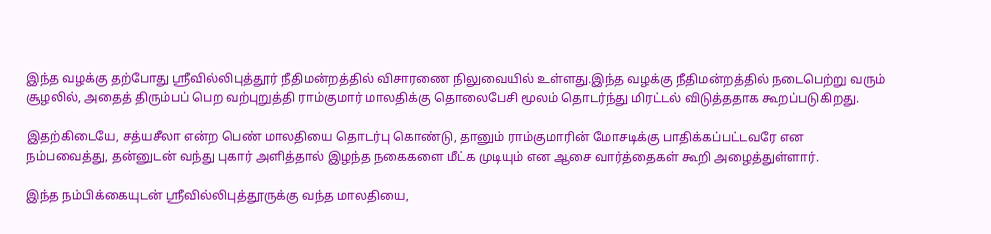இந்த வழக்கு தற்போது ஸ்ரீவில்லிபுத்தூர் நீதிமன்றத்தில் விசாரணை நிலுவையில் உள்ளது.இந்த வழக்கு நீதிமன்றத்தில் நடைபெற்று வரும் சூழலில், அதைத் திரும்பப் பெற வற்புறுத்தி ராம்குமார் மாலதிக்கு தொலைபேசி மூலம் தொடர்ந்து மிரட்டல் விடுத்ததாக கூறப்படுகிறது.

இதற்கிடையே, சத்யசீலா என்ற பெண் மாலதியை தொடர்பு கொண்டு, தானும் ராம்குமாரின் மோசடிக்கு பாதிக்கப்பட்டவரே என நம்பவைத்து, தன்னுடன் வந்து புகார் அளித்தால் இழந்த நகைகளை மீட்க முடியும் என ஆசை வார்த்தைகள் கூறி அழைத்துள்ளார்.

இந்த நம்பிக்கையுடன் ஸ்ரீவில்லிபுத்தூருக்கு வந்த மாலதியை,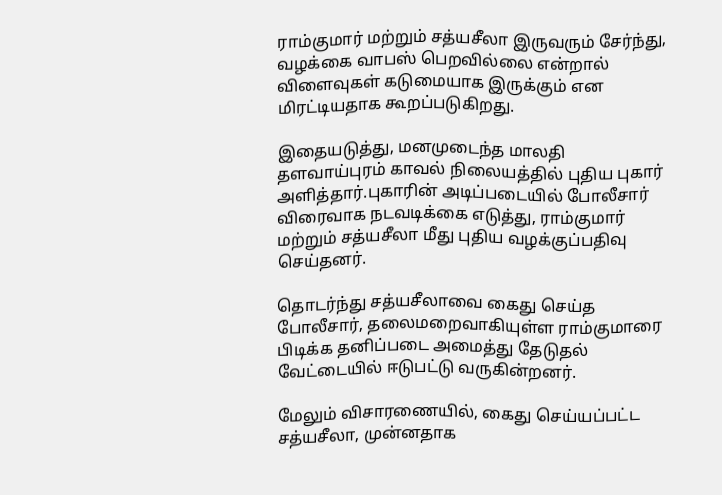ராம்குமார் மற்றும் சத்யசீலா இருவரும் சேர்ந்து, வழக்கை வாபஸ் பெறவில்லை என்றால் விளைவுகள் கடுமையாக இருக்கும் என மிரட்டியதாக கூறப்படுகிறது.

இதையடுத்து, மனமுடைந்த மாலதி தளவாய்புரம் காவல் நிலையத்தில் புதிய புகார் அளித்தார்.புகாரின் அடிப்படையில் போலீசார் விரைவாக நடவடிக்கை எடுத்து, ராம்குமார் மற்றும் சத்யசீலா மீது புதிய வழக்குப்பதிவு செய்தனர்.

தொடர்ந்து சத்யசீலாவை கைது செய்த போலீசார், தலைமறைவாகியுள்ள ராம்குமாரை பிடிக்க தனிப்படை அமைத்து தேடுதல் வேட்டையில் ஈடுபட்டு வருகின்றனர்.

மேலும் விசாரணையில், கைது செய்யப்பட்ட சத்யசீலா, முன்னதாக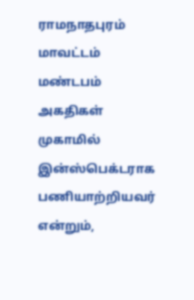ராமநாதபுரம் மாவட்டம் மண்டபம் அகதிகள் முகாமில் இன்ஸ்பெக்டராக பணியாற்றியவர் என்றும்,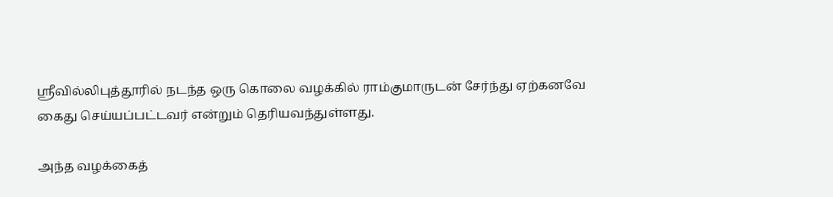ஸ்ரீவில்லிபுத்தூரில் நடந்த ஒரு கொலை வழக்கில் ராம்குமாருடன் சேர்ந்து ஏற்கனவே கைது செய்யப்பட்டவர் என்றும் தெரியவந்துள்ளது.

அந்த வழக்கைத்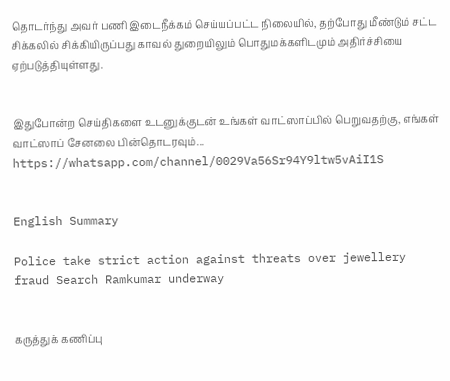தொடர்ந்து அவர் பணி இடைநீக்கம் செய்யப்பட்ட நிலையில், தற்போது மீண்டும் சட்ட சிக்கலில் சிக்கியிருப்பது காவல் துறையிலும் பொதுமக்களிடமும் அதிர்ச்சியை ஏற்படுத்தியுள்ளது.


இதுபோன்ற செய்திகளை உடனுக்குடன் உங்கள் வாட்ஸாப்பில் பெறுவதற்கு, எங்கள் வாட்ஸாப் சேனலை பின்தொடரவும்... https://whatsapp.com/channel/0029Va56Sr94Y9ltw5vAiI1S


English Summary

Police take strict action against threats over jewellery fraud Search Ramkumar underway


கருத்துக் கணிப்பு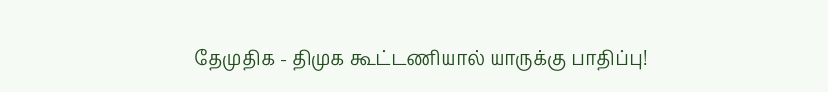தேமுதிக - திமுக கூட்டணியால் யாருக்கு பாதிப்பு!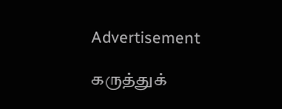Advertisement

கருத்துக்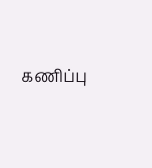கணிப்பு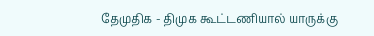தேமுதிக - திமுக கூட்டணியால் யாருக்கு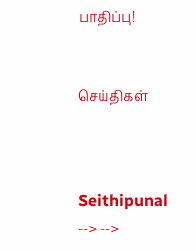பாதிப்பு!


செய்திகள்



Seithipunal
--> -->